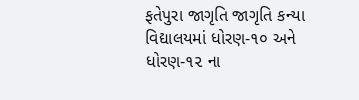ફતેપુરા જાગૃતિ જાગૃતિ કન્યા વિદ્યાલયમાં ધોરણ-૧૦ અને ધોરણ-૧૨ ના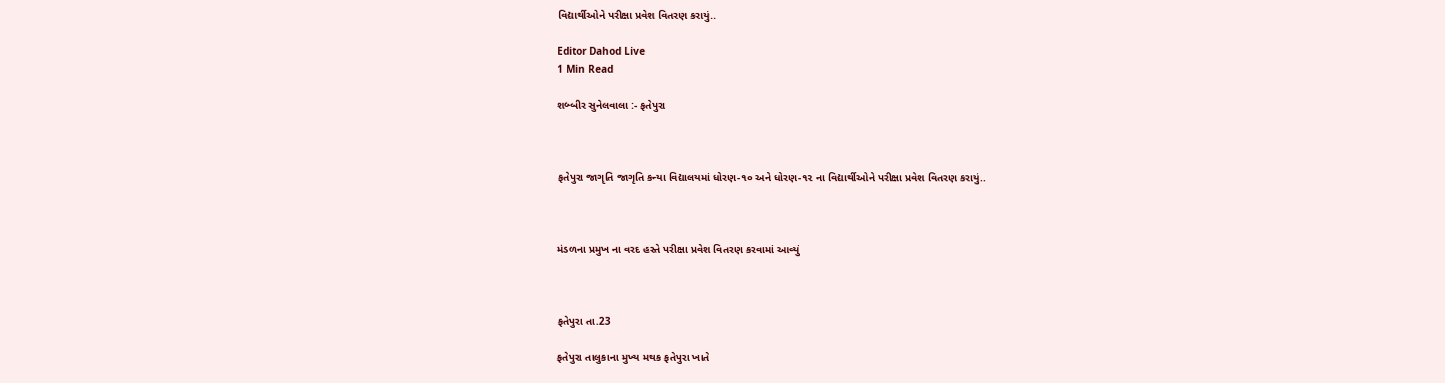વિદ્યાર્થીઓને પરીક્ષા પ્રવેશ વિતરણ કરાયું..

Editor Dahod Live
1 Min Read

શબ્બીર સુનેલવાલા :- ફતેપુરા



ફતેપુરા જાગૃતિ જાગૃતિ કન્યા વિદ્યાલયમાં ધોરણ-૧૦ અને ધોરણ-૧૨ ના વિદ્યાર્થીઓને પરીક્ષા પ્રવેશ વિતરણ કરાયું..



મંડળના પ્રમુખ ના વરદ હસ્તે પરીક્ષા પ્રવેશ વિતરણ કરવામાં આવ્યું



ફતેપુરા તા.23

ફતેપુરા તાલુકાના મુખ્ય મથક ફતેપુરા ખાતે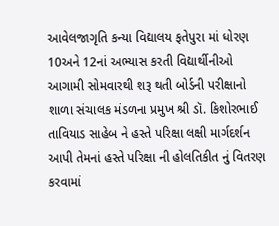આવેલજાગૃતિ કન્યા વિદ્યાલય ફતેપુરા માં ધોરણ 10અને 12નાં અભ્યાસ કરતી વિદ્યાર્થીનીઓ આગામી સોમવારથી શરૂ થતી બોર્ડની પરીક્ષાનો શાળા સંચાલક મંડળના પ્રમુખ શ્રી ડૉ. કિશોરભાઈ તાવિયાડ સાહેબ ને હસ્તે પરિક્ષા લક્ષી માર્ગદર્શન આપી તેમનાં હસ્તે પરિક્ષા ની હોલતિકીત નું વિતરણ કરવામાં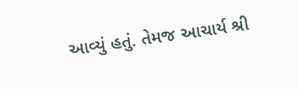આવ્યું હતું. તેમજ આચાર્ય શ્રી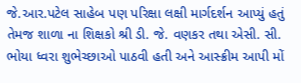જે.આર.પટેલ સાહેબ પણ પરિક્ષા લક્ષી માર્ગદર્શન આપ્યું હતું તેમજ શાળા ના શિક્ષકો શ્રી ડી. જે. વણકર તથા એસી. સી. ભોયા ધ્વરા શુભેચ્છાઓ પાઠવી હતી અને આસ્ક્રીમ આપી મોં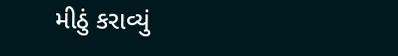મીઠું કરાવ્યું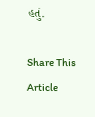હતું.

Share This Article